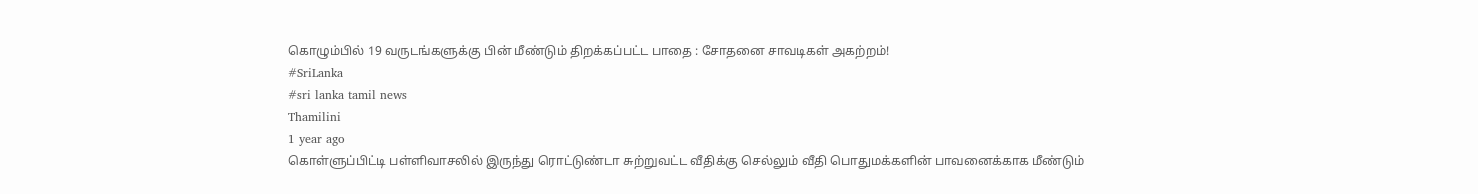கொழும்பில் 19 வருடங்களுக்கு பின் மீண்டும் திறக்கப்பட்ட பாதை : சோதனை சாவடிகள் அகற்றம்!
#SriLanka
#sri lanka tamil news
Thamilini
1 year ago
கொள்ளுப்பிட்டி பள்ளிவாசலில் இருந்து ரொட்டுண்டா சுற்றுவட்ட வீதிக்கு செல்லும் வீதி பொதுமக்களின் பாவனைக்காக மீண்டும்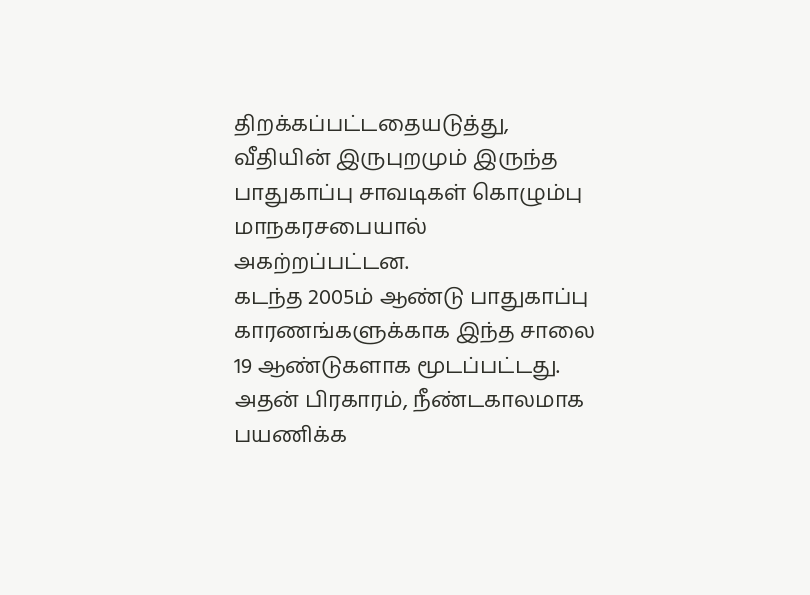திறக்கப்பட்டதையடுத்து, வீதியின் இருபுறமும் இருந்த பாதுகாப்பு சாவடிகள் கொழும்பு மாநகரசபையால் அகற்றப்பட்டன.
கடந்த 2005ம் ஆண்டு பாதுகாப்பு காரணங்களுக்காக இந்த சாலை 19 ஆண்டுகளாக மூடப்பட்டது.
அதன் பிரகாரம், நீண்டகாலமாக பயணிக்க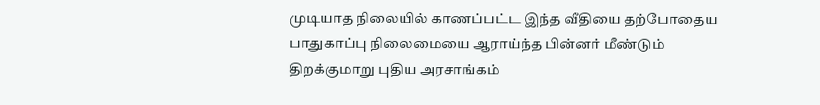முடியாத நிலையில் காணப்பட்ட இந்த வீதியை தற்போதைய பாதுகாப்பு நிலைமையை ஆராய்ந்த பின்னர் மீண்டும் திறக்குமாறு புதிய அரசாங்கம்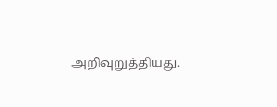அறிவுறுத்தியது.